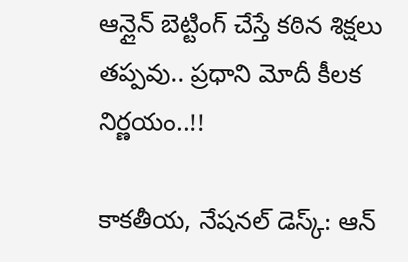ఆన్లైన్ బెట్టింగ్ చేస్తే కఠిన శిక్షలు తప్పవు.. ప్రధాని మోదీ కీలక నిర్ణయం..!!

కాకతీయ, నేషనల్ డెస్క్: ఆన్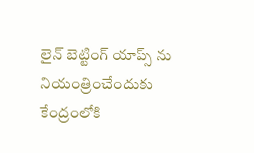లైన్ బెట్టింగ్ యాప్స్ ను నియంత్రించేందుకు కేంద్రంలోకి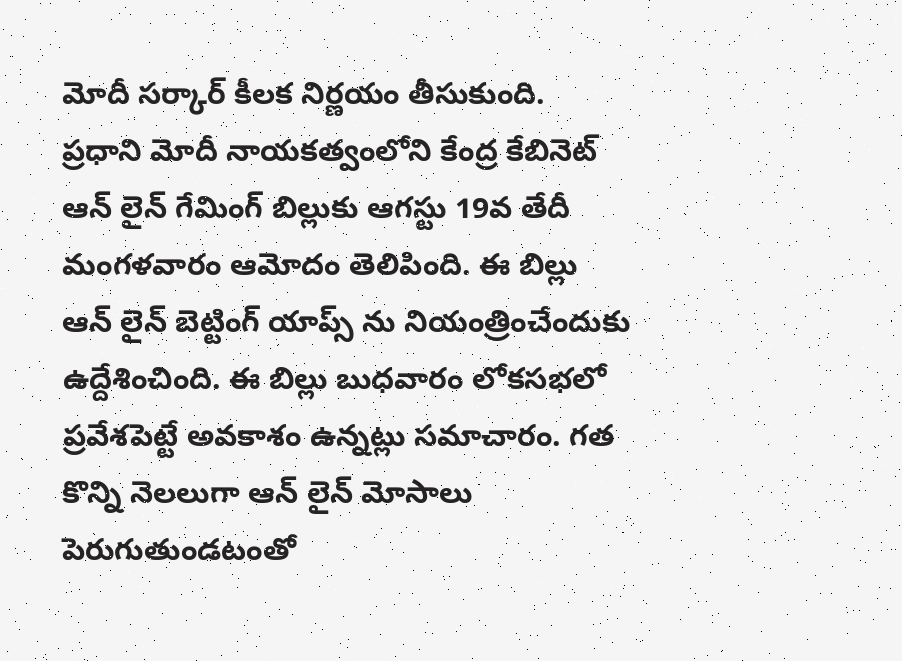మోదీ సర్కార్ కీలక నిర్ణయం తీసుకుంది. ప్రధాని మోదీ నాయకత్వంలోని కేంద్ర కేబినెట్ ఆన్ లైన్ గేమింగ్ బిల్లుకు ఆగస్టు 19వ తేదీ మంగళవారం ఆమోదం తెలిపింది. ఈ బిల్లు ఆన్ లైన్ బెట్టింగ్ యాప్స్ ను నియంత్రించేందుకు ఉద్దేశించింది. ఈ బిల్లు బుధవారం లోకసభలో ప్రవేశపెట్టే అవకాశం ఉన్నట్లు సమాచారం. గత కొన్ని నెలలుగా ఆన్ లైన్ మోసాలు పెరుగుతుండటంతో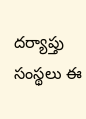దర్యాప్తు సంస్థలు ఈ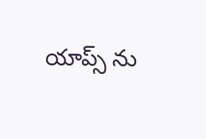యాప్స్ ను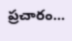ప్రచారం...